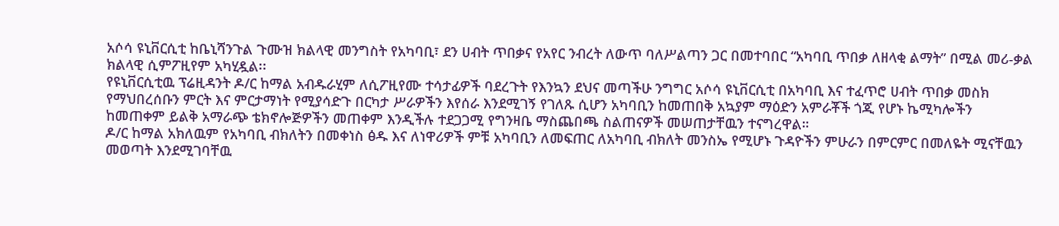አሶሳ ዩኒቨርሲቲ ከቤኒሻንጉል ጉሙዝ ክልላዊ መንግስት የአካባቢ፣ ደን ሀብት ጥበቃና የአየር ንብረት ለውጥ ባለሥልጣን ጋር በመተባበር “አካባቢ ጥበቃ ለዘላቂ ልማት” በሚል መሪ-ቃል ክልላዊ ሲምፖዚየም አካሂዷል፡፡
የዩኒቨርሲቲዉ ፕሬዚዳንት ዶ/ር ከማል አብዱራሂም ለሲፖዚየሙ ተሳታፊዎች ባደረጉት የእንኳን ደህና መጣችሁ ንግግር አሶሳ ዩኒቨርሲቲ በአካባቢ እና ተፈጥሮ ሀብት ጥበቃ መስክ የማህበረሰቡን ምርት እና ምርታማነት የሚያሳድጉ በርካታ ሥራዎችን እየሰራ እንደሚገኝ የገለጹ ሲሆን አካባቢን ከመጠበቅ አኳያም ማዕድን አምራቾች ጎጂ የሆኑ ኬሚካሎችን ከመጠቀም ይልቅ አማራጭ ቴክኖሎጅዎችን መጠቀም እንዲችሉ ተደጋጋሚ የግንዛቤ ማስጨበጫ ስልጠናዎች መሠጠታቸዉን ተናግረዋል።
ዶ/ር ከማል አክለዉም የአካባቢ ብክለትን በመቀነስ ፅዱ እና ለነዋሪዎች ምቹ አካባቢን ለመፍጠር ለአካባቢ ብክለት መንስኤ የሚሆኑ ጉዳዮችን ምሁራን በምርምር በመለዬት ሚናቸዉን መወጣት እንደሚገባቸዉ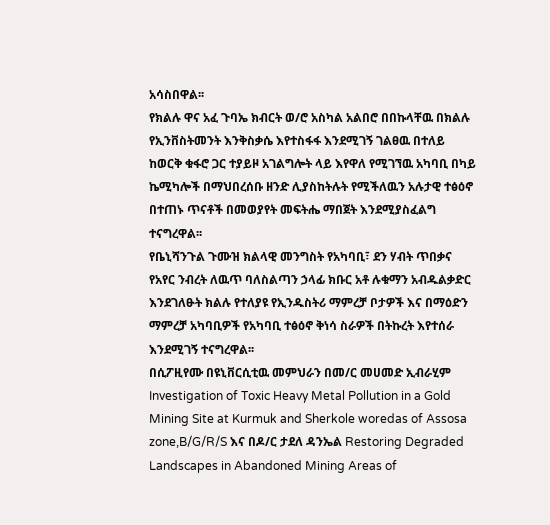አሳስበዋል፡፡
የክልሉ ዋና አፈ ጉባኤ ክብርት ወ/ሮ አስካል አልበሮ በበኩላቸዉ በክልሉ የኢንቨስትመንት እንቅስቃሴ እየተስፋፋ እንደሚገኝ ገልፀዉ በተለይ ከወርቅ ቁፋሮ ጋር ተያይዞ አገልግሎት ላይ እየዋለ የሚገኘዉ አካባቢ በካይ ኬሚካሎች በማህበረሰቡ ዘንድ ሊያስከትሉት የሚችለዉን አሉታዊ ተፅዕኖ በተጠኑ ጥናቶች በመወያየት መፍትሔ ማበጀት እንደሚያስፈልግ ተናግረዋል፡፡
የቤኒሻንጉል ጉሙዝ ክልላዊ መንግስት የአካባቢ፣ ደን ሃብት ጥበቃና የአየር ንብረት ለዉጥ ባለስልጣን ኃላፊ ክቡር አቶ ሉቁማን አብዱልቃድር እንደገለፁት ክልሉ የተለያዩ የኢንዱስትሪ ማምረቻ ቦታዎች እና በማዕድን ማምረቻ አካባቢዎች የአካባቢ ተፅዕኖ ቅነሳ ስራዎች በትኩረት እየተሰራ እንደሚገኝ ተናግረዋል፡፡
በሲፖዚየሙ በዩኒቨርሲቲዉ መምህራን በመ/ር መሀመድ ኢብራሂም Investigation of Toxic Heavy Metal Pollution in a Gold Mining Site at Kurmuk and Sherkole woredas of Assosa zone,B/G/R/S እና በዶ/ር ታደለ ዳንኤል Restoring Degraded Landscapes in Abandoned Mining Areas of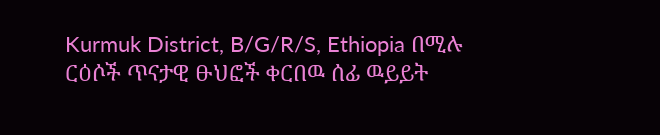Kurmuk District, B/G/R/S, Ethiopia በሚሉ ርዕሶች ጥናታዊ ፁህፎች ቀርበዉ ሰፊ ዉይይት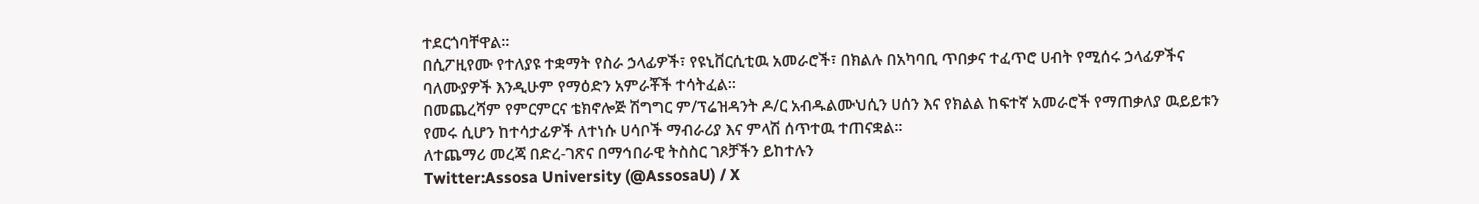ተደርጎባቸዋል፡፡
በሲፖዚየሙ የተለያዩ ተቋማት የስራ ኃላፊዎች፣ የዩኒቨርሲቲዉ አመራሮች፣ በክልሉ በአካባቢ ጥበቃና ተፈጥሮ ሀብት የሚሰሩ ኃላፊዎችና ባለሙያዎች እንዲሁም የማዕድን አምራቾች ተሳትፈል፡፡
በመጨረሻም የምርምርና ቴክኖሎጅ ሽግግር ም/ፕሬዝዳንት ዶ/ር አብዱልሙህሲን ሀሰን እና የክልል ከፍተኛ አመራሮች የማጠቃለያ ዉይይቱን የመሩ ሲሆን ከተሳታፊዎች ለተነሱ ሀሳቦች ማብራሪያ እና ምላሽ ሰጥተዉ ተጠናቋል፡፡
ለተጨማሪ መረጃ በድረ-ገጽና በማኅበራዊ ትስስር ገጾቻችን ይከተሉን
Twitter:Assosa University (@AssosaU) / X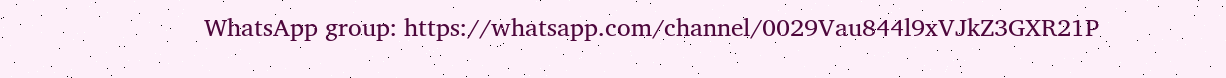WhatsApp group: https://whatsapp.com/channel/0029Vau844l9xVJkZ3GXR21P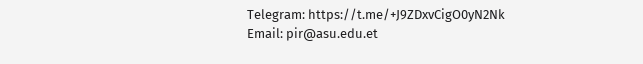Telegram: https://t.me/+J9ZDxvCigO0yN2Nk
Email: pir@asu.edu.et